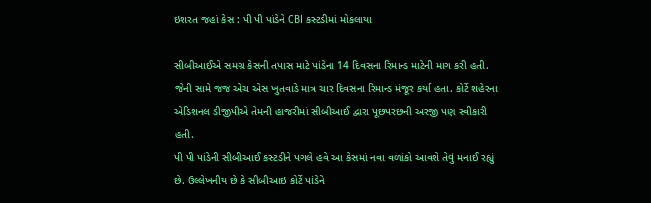ઇશરત જહાં કેસ : પી પી પાંડેને CBI કસ્ટડીમાં મોકલાયા

સીબીઆઈએ સમગ્ર કેસની તપાસ માટે પાંડેના 14 દિવસના રિમાન્ડ માટેની માગ કરી હતી. જેની સામે જજ એચ એસ ખુતવાડે માત્ર ચાર દિવસના રિમાન્ડ મંજૂર કર્યા હતા. કોર્ટે શહેરના એડિશનલ ડીજીપીએ તેમની હાજરીમાં સીબીઆઈ દ્વારા પૂછપરછની અરજી પણ સ્વીકારી હતી.
પી પી પાંડેની સીબીઆઈ કસ્ટડીને પગલે હવે આ કેસમાં નવા વળાંકો આવશે તેવું મનાઈ રહ્યું છે. ઉલ્લેખનીય છે કે સીબીઆઇ કોર્ટે પાંડેને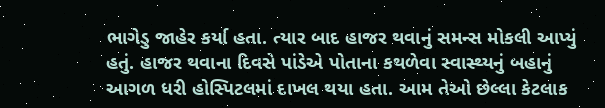ભાગેડુ જાહેર કર્યા હતા. ત્યાર બાદ હાજર થવાનું સમન્સ મોકલી આપ્યું હતું. હાજર થવાના દિવસે પાંડેએ પોતાના કથળેવા સ્વાસ્થ્યનું બહાનું આગળ ધરી હોસ્પિટલમાં દાખલ થયા હતા. આમ તેઓ છેલ્લા કેટલાક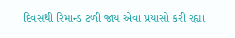દિવસથી રિમાન્ડ ટળી જાય એવા પ્રયાસો કરી રહ્યા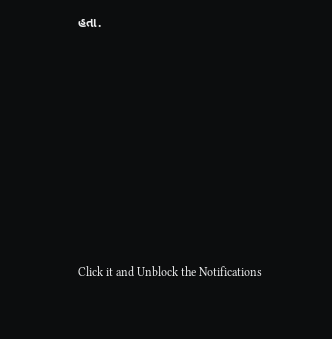હતા.












Click it and Unblock the Notifications